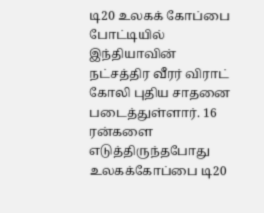டி20 உலகக் கோப்பை போட்டியில் இந்தியாவின் நட்சத்திர வீரர் விராட் கோலி புதிய சாதனை படைத்துள்ளார். 16 ரன்களை எடுத்திருந்தபோது உலகக்கோப்பை டி20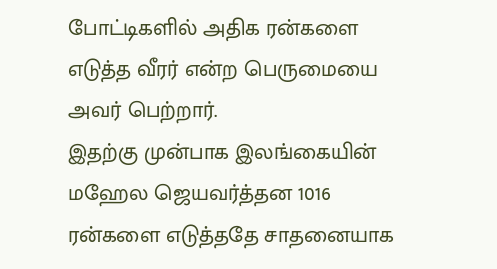போட்டிகளில் அதிக ரன்களை எடுத்த வீரர் என்ற பெருமையை அவர் பெற்றார்.
இதற்கு முன்பாக இலங்கையின் மஹேல ஜெயவர்த்தன 1016 ரன்களை எடுத்ததே சாதனையாக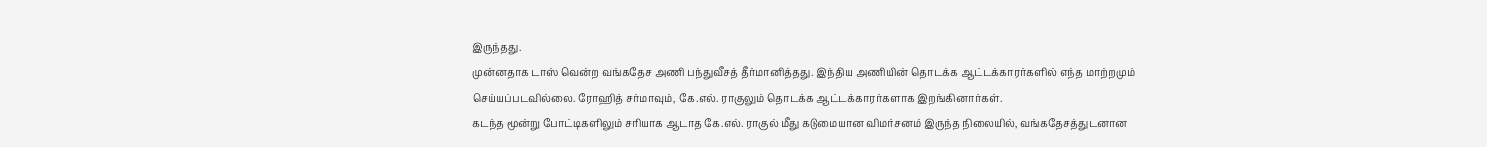இருந்தது.
முன்னதாக டாஸ் வென்ற வங்கதேச அணி பந்துவீசத் தீர்மானித்தது. இந்திய அணியின் தொடக்க ஆட்டக்காரர்களில் எந்த மாற்றமும் செய்யப்படவில்லை. ரோஹித் சர்மாவும், கே.எல். ராகுலும் தொடக்க ஆட்டக்காரர்களாக இறங்கினார்கள்.
கடந்த மூன்று போட்டிகளிலும் சரியாக ஆடாத கே.எல். ராகுல் மீது கடுமையான விமர்சனம் இருந்த நிலையில், வங்கதேசத்துடனான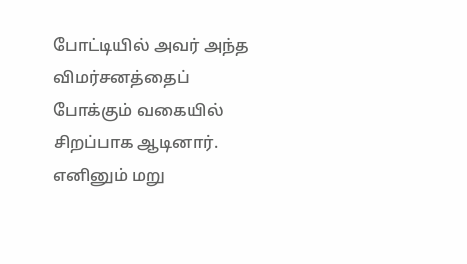போட்டியில் அவர் அந்த விமர்சனத்தைப் போக்கும் வகையில் சிறப்பாக ஆடினார். எனினும் மறு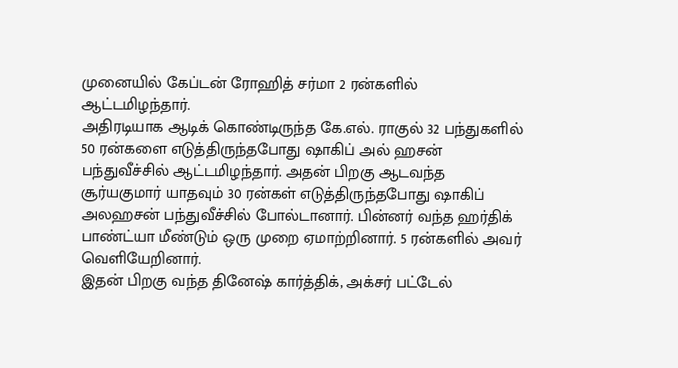முனையில் கேப்டன் ரோஹித் சர்மா 2 ரன்களில் ஆட்டமிழந்தார்.
அதிரடியாக ஆடிக் கொண்டிருந்த கே.எல். ராகுல் 32 பந்துகளில் 50 ரன்களை எடுத்திருந்தபோது ஷாகிப் அல் ஹசன் பந்துவீச்சில் ஆட்டமிழந்தார். அதன் பிறகு ஆடவந்த சூர்யகுமார் யாதவும் 30 ரன்கள் எடுத்திருந்தபோது ஷாகிப் அலஹசன் பந்துவீச்சில் போல்டானார். பின்னர் வந்த ஹர்திக் பாண்ட்யா மீண்டும் ஒரு முறை ஏமாற்றினார். 5 ரன்களில் அவர் வெளியேறினார்.
இதன் பிறகு வந்த தினேஷ் கார்த்திக், அக்சர் பட்டேல்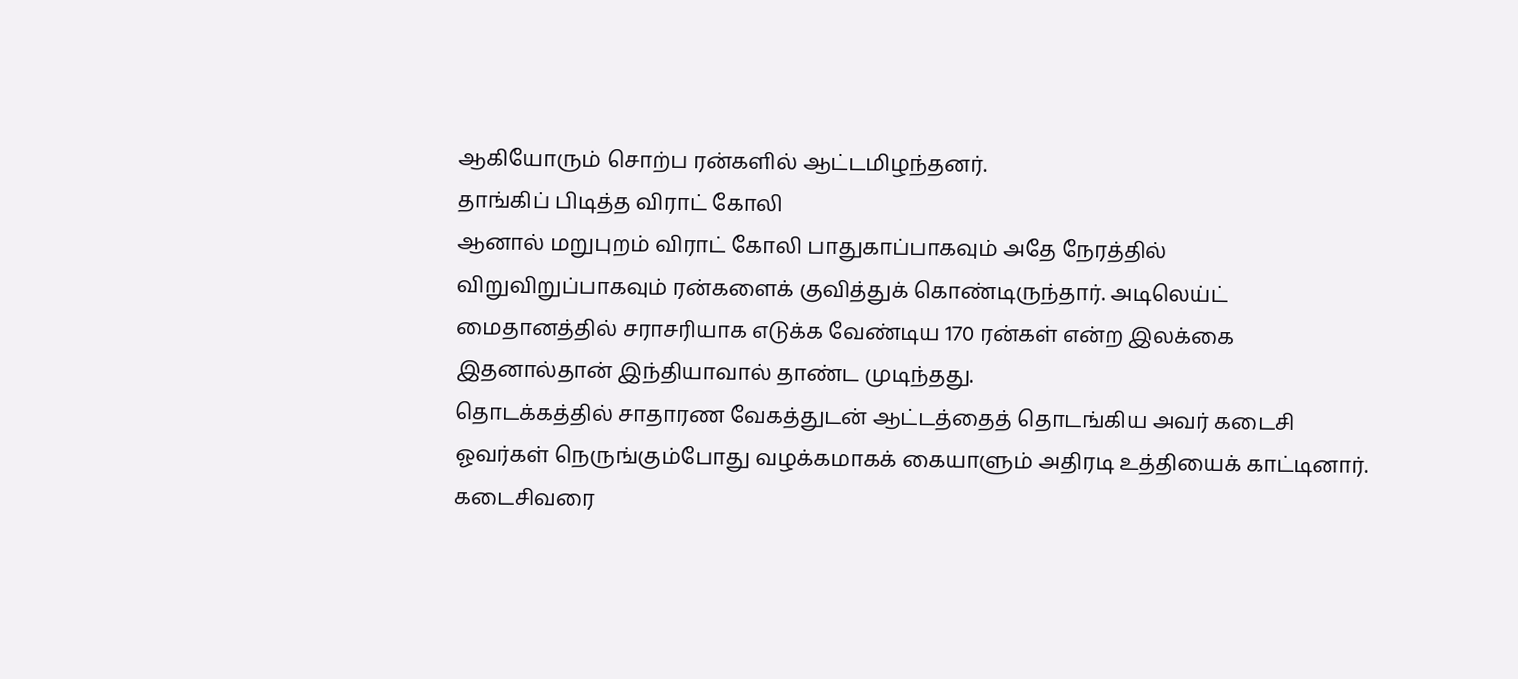ஆகியோரும் சொற்ப ரன்களில் ஆட்டமிழந்தனர்.
தாங்கிப் பிடித்த விராட் கோலி
ஆனால் மறுபுறம் விராட் கோலி பாதுகாப்பாகவும் அதே நேரத்தில் விறுவிறுப்பாகவும் ரன்களைக் குவித்துக் கொண்டிருந்தார். அடிலெய்ட் மைதானத்தில் சராசரியாக எடுக்க வேண்டிய 170 ரன்கள் என்ற இலக்கை இதனால்தான் இந்தியாவால் தாண்ட முடிந்தது.
தொடக்கத்தில் சாதாரண வேகத்துடன் ஆட்டத்தைத் தொடங்கிய அவர் கடைசி ஓவர்கள் நெருங்கும்போது வழக்கமாகக் கையாளும் அதிரடி உத்தியைக் காட்டினார். கடைசிவரை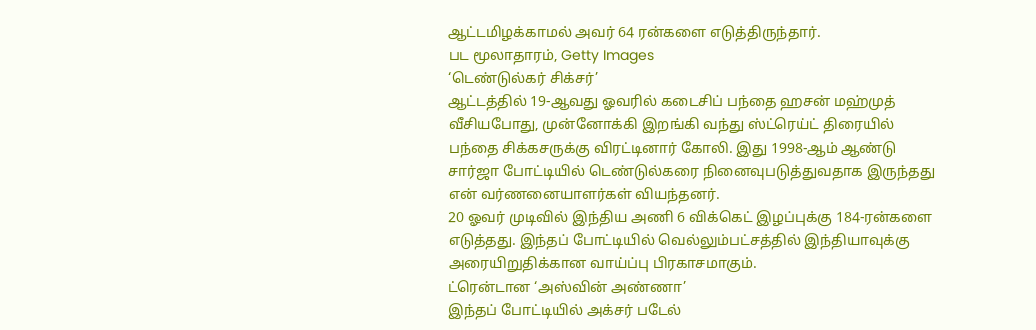ஆட்டமிழக்காமல் அவர் 64 ரன்களை எடுத்திருந்தார்.
பட மூலாதாரம், Getty Images
‘டெண்டுல்கர் சிக்சர்’
ஆட்டத்தில் 19-ஆவது ஓவரில் கடைசிப் பந்தை ஹசன் மஹ்முத் வீசியபோது, முன்னோக்கி இறங்கி வந்து ஸ்ட்ரெய்ட் திரையில் பந்தை சிக்கசருக்கு விரட்டினார் கோலி. இது 1998-ஆம் ஆண்டு சார்ஜா போட்டியில் டெண்டுல்கரை நினைவுபடுத்துவதாக இருந்தது என் வர்ணனையாளர்கள் வியந்தனர்.
20 ஓவர் முடிவில் இந்திய அணி 6 விக்கெட் இழப்புக்கு 184-ரன்களை எடுத்தது. இந்தப் போட்டியில் வெல்லும்பட்சத்தில் இந்தியாவுக்கு அரையிறுதிக்கான வாய்ப்பு பிரகாசமாகும்.
ட்ரென்டான ‘அஸ்வின் அண்ணா’
இந்தப் போட்டியில் அக்சர் படேல்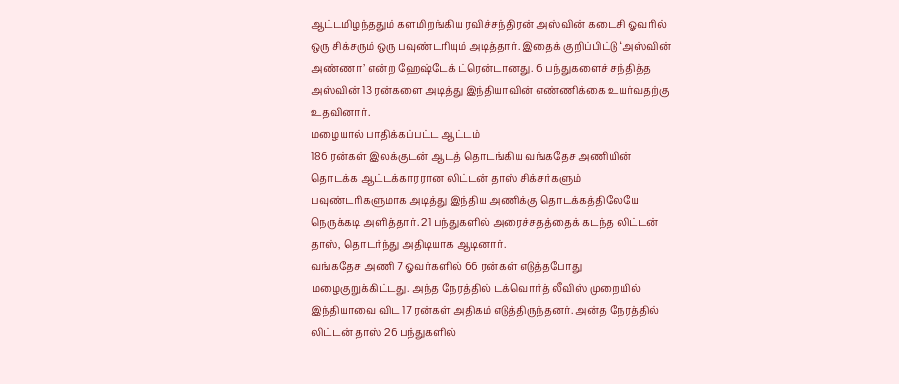ஆட்டமிழந்ததும் களமிறங்கிய ரவிச்சந்திரன் அஸ்வின் கடைசி ஓவரில் ஒரு சிக்சரும் ஒரு பவுண்டரியும் அடித்தார். இதைக் குறிப்பிட்டு ‘அஸ்வின் அண்ணா’ என்ற ஹேஷ்டேக் ட்ரென்டானது. 6 பந்துகளைச் சந்தித்த அஸ்வின் 13 ரன்களை அடித்து இந்தியாவின் எண்ணிக்கை உயர்வதற்கு உதவினார்.
மழையால் பாதிக்கப்பட்ட ஆட்டம்
186 ரன்கள் இலக்குடன் ஆடத் தொடங்கிய வங்கதேச அணியின் தொடக்க ஆட்டக்காரரான லிட்டன் தாஸ் சிக்சர்களும் பவுண்டரிகளுமாக அடித்து இந்திய அணிக்கு தொடக்கத்திலேயே நெருக்கடி அளித்தார். 21 பந்துகளில் அரைச்சதத்தைக் கடந்த லிட்டன் தாஸ், தொடர்ந்து அதிடியாக ஆடினார்.
வங்கதேச அணி 7 ஓவர்களில் 66 ரன்கள் எடுத்தபோது மழைகுறுக்கிட்டது. அந்த நேரத்தில் டக்வொர்த் லீவிஸ் முறையில் இந்தியாவை விட 17 ரன்கள் அதிகம் எடுத்திருந்தனர். அன்த நேரத்தில் லிட்டன் தாஸ் 26 பந்துகளில்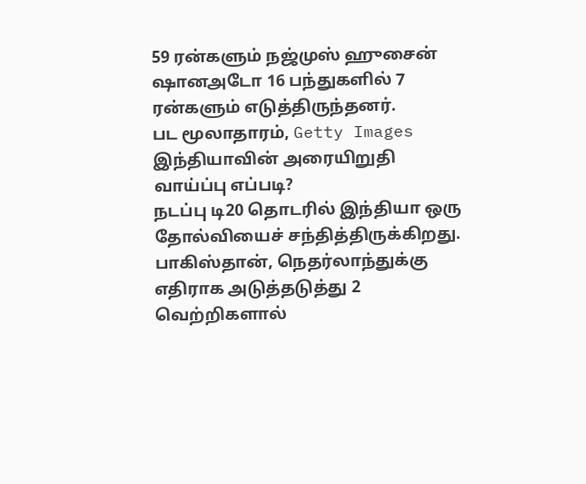59 ரன்களும் நஜ்முஸ் ஹுசைன் ஷானஅடோ 16 பந்துகளில் 7 ரன்களும் எடுத்திருந்தனர்.
பட மூலாதாரம், Getty Images
இந்தியாவின் அரையிறுதி வாய்ப்பு எப்படி?
நடப்பு டி20 தொடரில் இந்தியா ஒரு தோல்வியைச் சந்தித்திருக்கிறது. பாகிஸ்தான், நெதர்லாந்துக்கு எதிராக அடுத்தடுத்து 2 வெற்றிகளால்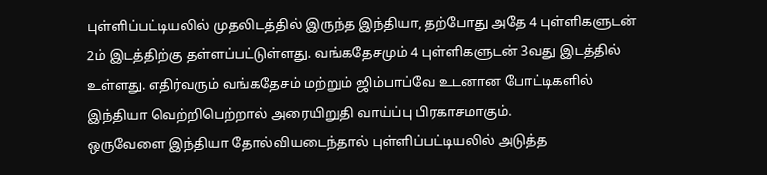புள்ளிப்பட்டியலில் முதலிடத்தில் இருந்த இந்தியா, தற்போது அதே 4 புள்ளிகளுடன் 2ம் இடத்திற்கு தள்ளப்பட்டுள்ளது. வங்கதேசமும் 4 புள்ளிகளுடன் 3வது இடத்தில் உள்ளது. எதிர்வரும் வங்கதேசம் மற்றும் ஜிம்பாப்வே உடனான போட்டிகளில் இந்தியா வெற்றிபெற்றால் அரையிறுதி வாய்ப்பு பிரகாசமாகும்.
ஒருவேளை இந்தியா தோல்வியடைந்தால் புள்ளிப்பட்டியலில் அடுத்த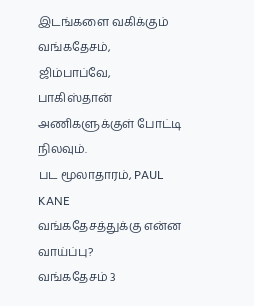இடங்களை வகிக்கும் வங்கதேசம், ஜிம்பாப்வே, பாகிஸ்தான் அணிகளுக்குள் போட்டி நிலவும்.
பட மூலாதாரம், PAUL KANE
வங்கதேசத்துக்கு என்ன வாய்ப்பு?
வங்கதேசம் 3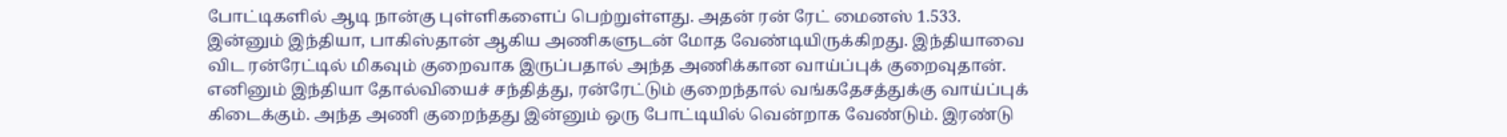போட்டிகளில் ஆடி நான்கு புள்ளிகளைப் பெற்றுள்ளது. அதன் ரன் ரேட் மைனஸ் 1.533. இன்னும் இந்தியா, பாகிஸ்தான் ஆகிய அணிகளுடன் மோத வேண்டியிருக்கிறது. இந்தியாவை விட ரன்ரேட்டில் மிகவும் குறைவாக இருப்பதால் அந்த அணிக்கான வாய்ப்புக் குறைவுதான்.
எனினும் இந்தியா தோல்வியைச் சந்தித்து, ரன்ரேட்டும் குறைந்தால் வங்கதேசத்துக்கு வாய்ப்புக் கிடைக்கும். அந்த அணி குறைந்தது இன்னும் ஒரு போட்டியில் வென்றாக வேண்டும். இரண்டு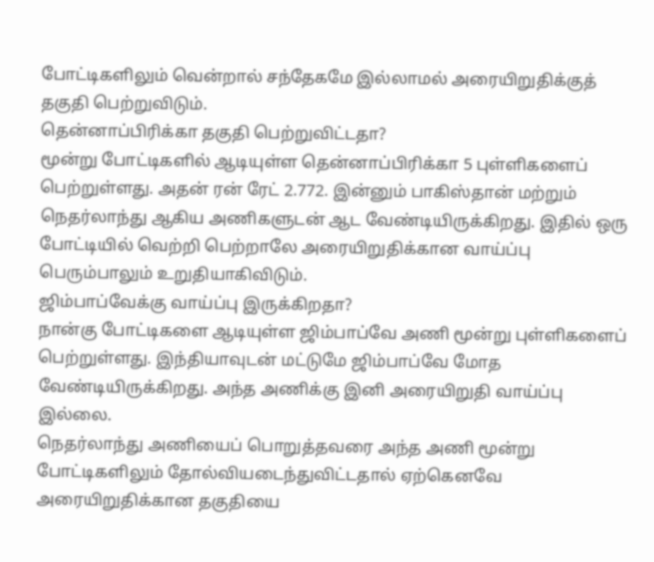போட்டிகளிலும் வென்றால் சந்தேகமே இல்லாமல் அரையிறுதிக்குத் தகுதி பெற்றுவிடும்.
தென்னாப்பிரிக்கா தகுதி பெற்றுவிட்டதா?
மூன்று போட்டிகளில் ஆடியுள்ள தென்னாப்பிரிக்கா 5 புள்ளிகளைப் பெற்றுள்ளது. அதன் ரன் ரேட் 2.772. இன்னும் பாகிஸ்தான் மற்றும் நெதர்லாந்து ஆகிய அணிகளுடன் ஆட வேண்டியிருக்கிறது. இதில் ஒரு போட்டியில் வெற்றி பெற்றாலே அரையிறுதிக்கான வாய்ப்பு பெரும்பாலும் உறுதியாகிவிடும்.
ஜிம்பாப்வேக்கு வாய்ப்பு இருக்கிறதா?
நான்கு போட்டிகளை ஆடியுள்ள ஜிம்பாப்வே அணி மூன்று புள்ளிகளைப் பெற்றுள்ளது. இந்தியாவுடன் மட்டுமே ஜிம்பாப்வே மோத வேண்டியிருக்கிறது. அந்த அணிக்கு இனி அரையிறுதி வாய்ப்பு இல்லை.
நெதர்லாந்து அணியைப் பொறுத்தவரை அந்த அணி மூன்று போட்டிகளிலும் தோல்வியடைந்துவிட்டதால் ஏற்கெனவே அரையிறுதிக்கான தகுதியை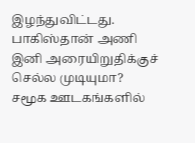இழந்துவிட்டது.
பாகிஸ்தான் அணி இனி அரையிறுதிக்குச் செல்ல முடியுமா?
சமூக ஊடகங்களில்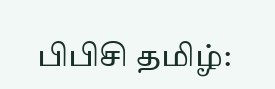பிபிசி தமிழ்: